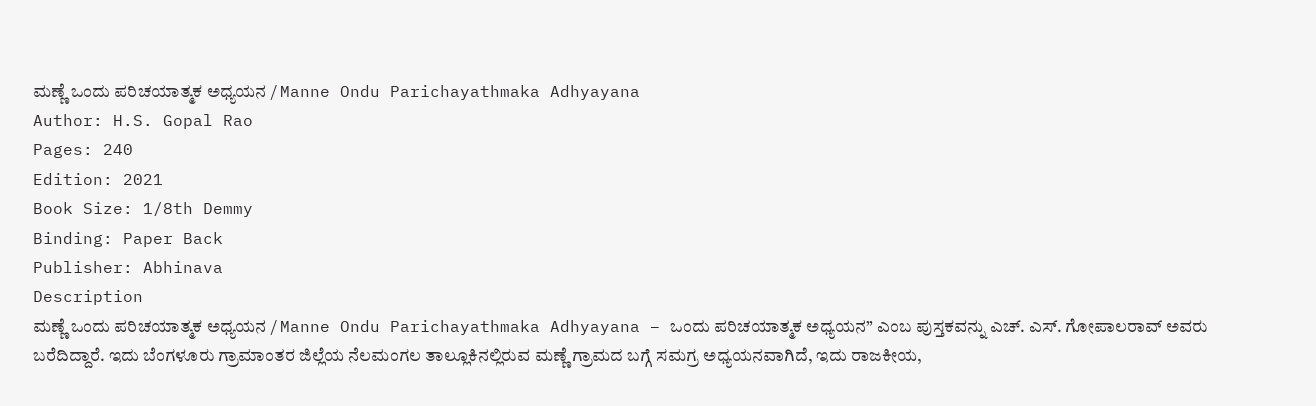ಮಣ್ಣೆ ಒಂದು ಪರಿಚಯಾತ್ಮಕ ಅಧ್ಯಯನ / Manne Ondu Parichayathmaka Adhyayana
Author: H.S. Gopal Rao
Pages: 240
Edition: 2021
Book Size: 1/8th Demmy
Binding: Paper Back
Publisher: Abhinava
Description
ಮಣ್ಣೆ ಒಂದು ಪರಿಚಯಾತ್ಮಕ ಅಧ್ಯಯನ / Manne Ondu Parichayathmaka Adhyayana – ಒಂದು ಪರಿಚಯಾತ್ಮಕ ಅಧ್ಯಯನ” ಎಂಬ ಪುಸ್ತಕವನ್ನು ಎಚ್. ಎಸ್. ಗೋಪಾಲರಾವ್ ಅವರು ಬರೆದಿದ್ದಾರೆ. ಇದು ಬೆಂಗಳೂರು ಗ್ರಾಮಾಂತರ ಜಿಲ್ಲೆಯ ನೆಲಮಂಗಲ ತಾಲ್ಲೂಕಿನಲ್ಲಿರುವ ಮಣ್ಣೆ ಗ್ರಾಮದ ಬಗ್ಗೆ ಸಮಗ್ರ ಅಧ್ಯಯನವಾಗಿದೆ, ಇದು ರಾಜಕೀಯ,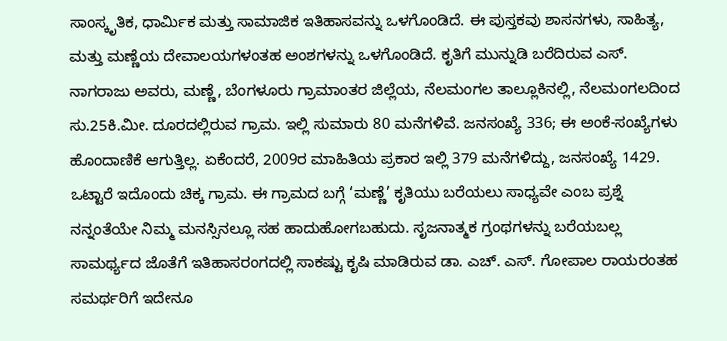ಸಾಂಸ್ಕೃತಿಕ, ಧಾರ್ಮಿಕ ಮತ್ತು ಸಾಮಾಜಿಕ ಇತಿಹಾಸವನ್ನು ಒಳಗೊಂಡಿದೆ. ಈ ಪುಸ್ತಕವು ಶಾಸನಗಳು, ಸಾಹಿತ್ಯ, ಮತ್ತು ಮಣ್ಣೆಯ ದೇವಾಲಯಗಳಂತಹ ಅಂಶಗಳನ್ನು ಒಳಗೊಂಡಿದೆ. ಕೃತಿಗೆ ಮುನ್ನುಡಿ ಬರೆದಿರುವ ಎಸ್. ನಾಗರಾಜು ಅವರು, ಮಣ್ಣೆ, ಬೆಂಗಳೂರು ಗ್ರಾಮಾಂತರ ಜಿಲ್ಲೆಯ, ನೆಲಮಂಗಲ ತಾಲ್ಲೂಕಿನಲ್ಲಿ, ನೆಲಮಂಗಲದಿಂದ ಸು.25ಕಿ.ಮೀ. ದೂರದಲ್ಲಿರುವ ಗ್ರಾಮ. ಇಲ್ಲಿ ಸುಮಾರು 80 ಮನೆಗಳಿವೆ. ಜನಸಂಖ್ಯೆ 336; ಈ ಅಂಕೆ-ಸಂಖ್ಯೆಗಳು ಹೊಂದಾಣಿಕೆ ಆಗುತ್ತಿಲ್ಲ. ಏಕೆಂದರೆ, 2009ರ ಮಾಹಿತಿಯ ಪ್ರಕಾರ ಇಲ್ಲಿ 379 ಮನೆಗಳಿದ್ದು, ಜನಸಂಖ್ಯೆ 1429. ಒಟ್ಟಾರೆ ಇದೊಂದು ಚಿಕ್ಕ ಗ್ರಾಮ. ಈ ಗ್ರಾಮದ ಬಗ್ಗೆ ‘ಮಣ್ಣೆ’ ಕೃತಿಯು ಬರೆಯಲು ಸಾಧ್ಯವೇ ಎಂಬ ಪ್ರಶ್ನೆ ನನ್ನಂತೆಯೇ ನಿಮ್ಮ ಮನಸ್ಸಿನಲ್ಲೂ ಸಹ ಹಾದುಹೋಗಬಹುದು. ಸೃಜನಾತ್ಮಕ ಗ್ರಂಥಗಳನ್ನು ಬರೆಯಬಲ್ಲ ಸಾಮರ್ಥ್ಯದ ಜೊತೆಗೆ ಇತಿಹಾಸರಂಗದಲ್ಲಿ ಸಾಕಷ್ಟು ಕೃಷಿ ಮಾಡಿರುವ ಡಾ. ಎಚ್. ಎಸ್. ಗೋಪಾಲ ರಾಯರಂತಹ ಸಮರ್ಥರಿಗೆ ಇದೇನೂ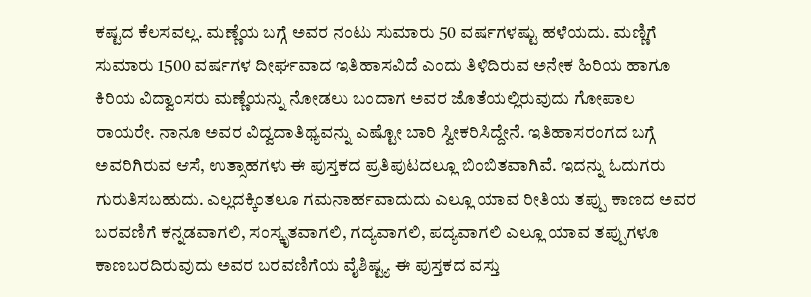ಕಷ್ಟದ ಕೆಲಸವಲ್ಲ. ಮಣ್ಣೆಯ ಬಗ್ಗೆ ಅವರ ನಂಟು ಸುಮಾರು 50 ವರ್ಷಗಳಷ್ಟು ಹಳೆಯದು. ಮಣ್ಣಿಗೆ ಸುಮಾರು 1500 ವರ್ಷಗಳ ದೀರ್ಘವಾದ ಇತಿಹಾಸವಿದೆ ಎಂದು ತಿಳಿದಿರುವ ಅನೇಕ ಹಿರಿಯ ಹಾಗೂ ಕಿರಿಯ ವಿದ್ವಾಂಸರು ಮಣ್ಣೆಯನ್ನು ನೋಡಲು ಬಂದಾಗ ಅವರ ಜೊತೆಯಲ್ಲಿರುವುದು ಗೋಪಾಲ ರಾಯರೇ. ನಾನೂ ಅವರ ವಿದ್ವದಾತಿಥ್ಯವನ್ನು ಎಷ್ಟೋ ಬಾರಿ ಸ್ವೀಕರಿಸಿದ್ದೇನೆ. ಇತಿಹಾಸರಂಗದ ಬಗ್ಗೆ ಅವರಿಗಿರುವ ಆಸೆ, ಉತ್ಸಾಹಗಳು ಈ ಪುಸ್ತಕದ ಪ್ರತಿಪುಟದಲ್ಲೂ ಬಿಂಬಿತವಾಗಿವೆ. ಇದನ್ನು ಓದುಗರು ಗುರುತಿಸಬಹುದು. ಎಲ್ಲದಕ್ಕಿಂತಲೂ ಗಮನಾರ್ಹವಾದುದು ಎಲ್ಲೂ ಯಾವ ರೀತಿಯ ತಪ್ಪು ಕಾಣದ ಅವರ ಬರವಣಿಗೆ ಕನ್ನಡವಾಗಲಿ, ಸಂಸ್ಕೃತವಾಗಲಿ, ಗದ್ಯವಾಗಲಿ, ಪದ್ಯವಾಗಲಿ ಎಲ್ಲೂ ಯಾವ ತಪ್ಪುಗಳೂ ಕಾಣಬರದಿರುವುದು ಅವರ ಬರವಣಿಗೆಯ ವೈಶಿಷ್ಟ್ಯ ಈ ಪುಸ್ತಕದ ವಸ್ತು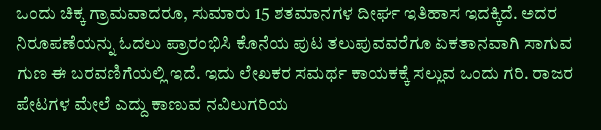ಒಂದು ಚಿಕ್ಕ ಗ್ರಾಮವಾದರೂ, ಸುಮಾರು 15 ಶತಮಾನಗಳ ದೀರ್ಘ ಇತಿಹಾಸ ಇದಕ್ಕಿದೆ. ಅದರ ನಿರೂಪಣೆಯನ್ನು ಓದಲು ಪ್ರಾರಂಭಿಸಿ ಕೊನೆಯ ಪುಟ ತಲುಪುವವರೆಗೂ ಏಕತಾನವಾಗಿ ಸಾಗುವ ಗುಣ ಈ ಬರವಣಿಗೆಯಲ್ಲಿ ಇದೆ. ಇದು ಲೇಖಕರ ಸಮರ್ಥ ಕಾಯಕಕ್ಕೆ ಸಲ್ಲುವ ಒಂದು ಗರಿ. ರಾಜರ ಪೇಟಗಳ ಮೇಲೆ ಎದ್ದು ಕಾಣುವ ನವಿಲುಗರಿಯ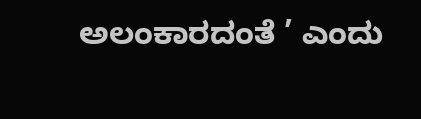ಅಲಂಕಾರದಂತೆ ’ ಎಂದು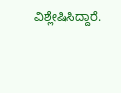ವಿಶ್ಲೇಷಿಸಿದ್ದಾರೆ.